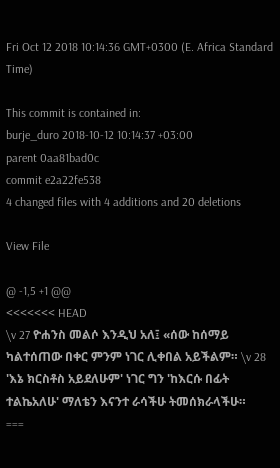Fri Oct 12 2018 10:14:36 GMT+0300 (E. Africa Standard Time)

This commit is contained in:
burje_duro 2018-10-12 10:14:37 +03:00
parent 0aa81bad0c
commit e2a22fe538
4 changed files with 4 additions and 20 deletions

View File

@ -1,5 +1 @@
<<<<<<< HEAD
\v 27 ዮሐንስ መልሶ እንዲህ አለ፤ «ሰው ከሰማይ ካልተሰጠው በቀር ምንም ነገር ሊቀበል አይችልም። \v 28 'እኔ ክርስቶስ አይደለሁም' ነገር ግን 'ከእርሱ በፊት ተልኬአለሁ' ማለቴን እናንተ ራሳችሁ ትመሰክራላችሁ።
===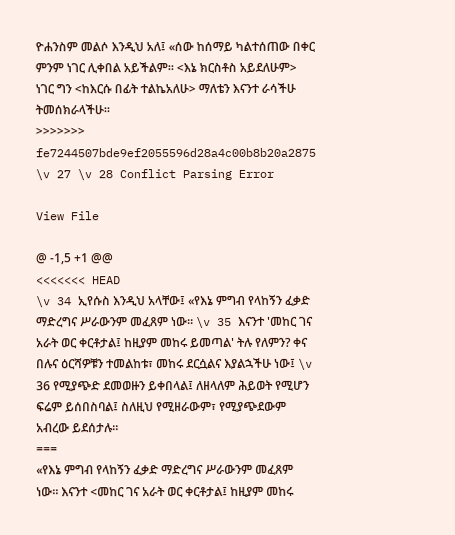ዮሐንስም መልሶ እንዲህ አለ፤ «ሰው ከሰማይ ካልተሰጠው በቀር ምንም ነገር ሊቀበል አይችልም። <እኔ ክርስቶስ አይደለሁም> ነገር ግን <ከእርሱ በፊት ተልኬአለሁ> ማለቴን እናንተ ራሳችሁ ትመሰክራላችሁ።
>>>>>>> fe7244507bde9ef2055596d28a4c00b8b20a2875
\v 27 \v 28 Conflict Parsing Error

View File

@ -1,5 +1 @@
<<<<<<< HEAD
\v 34 ኢየሱስ እንዲህ አላቸው፤ «የእኔ ምግብ የላከኝን ፈቃድ ማድረግና ሥራውንም መፈጸም ነው። \v 35 እናንተ 'መከር ገና አራት ወር ቀርቶታል፤ ከዚያም መከሩ ይመጣል' ትሉ የለምን? ቀና በሉና ዕርሻዎቹን ተመልከቱ፣ መከሩ ደርሷልና እያልኋችሁ ነው፤ \v 36 የሚያጭድ ደመወዙን ይቀበላል፤ ለዘላለም ሕይወት የሚሆን ፍሬም ይሰበስባል፤ ስለዚህ የሚዘራውም፣ የሚያጭደውም አብረው ይደሰታሉ።
===
«የእኔ ምግብ የላከኝን ፈቃድ ማድረግና ሥራውንም መፈጸም ነው። እናንተ <መከር ገና አራት ወር ቀርቶታል፤ ከዚያም መከሩ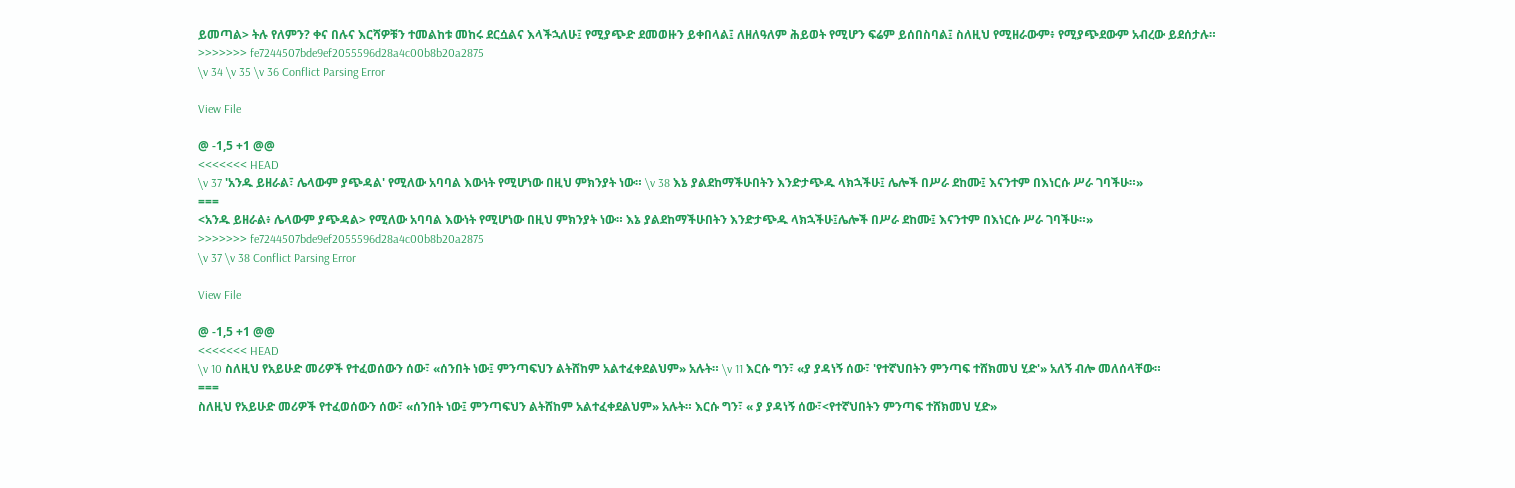ይመጣል> ትሉ የለምን? ቀና በሉና እርሻዎቹን ተመልከቱ መከሩ ደርሷልና እላችኋለሁ፤ የሚያጭድ ደመወዙን ይቀበላል፤ ለዘለዓለም ሕይወት የሚሆን ፍሬም ይሰበስባል፤ ስለዚህ የሚዘራውም፥ የሚያጭደውም አብረው ይደሰታሉ።
>>>>>>> fe7244507bde9ef2055596d28a4c00b8b20a2875
\v 34 \v 35 \v 36 Conflict Parsing Error

View File

@ -1,5 +1 @@
<<<<<<< HEAD
\v 37 'አንዱ ይዘራል፣ ሌላውም ያጭዳል' የሚለው አባባል እውነት የሚሆነው በዚህ ምክንያት ነው። \v 38 እኔ ያልደከማችሁበትን እንድታጭዱ ላክኋችሁ፤ ሌሎች በሥራ ደከሙ፤ እናንተም በእነርሱ ሥራ ገባችሁ።»
===
<አንዱ ይዘራል፥ ሌላውም ያጭዳል> የሚለው አባባል እውነት የሚሆነው በዚህ ምክንያት ነው። እኔ ያልደከማችሁበትን እንድታጭዱ ላክኋችሁ፤ሌሎች በሥራ ደከሙ፤ እናንተም በእነርሱ ሥራ ገባችሁ።»
>>>>>>> fe7244507bde9ef2055596d28a4c00b8b20a2875
\v 37 \v 38 Conflict Parsing Error

View File

@ -1,5 +1 @@
<<<<<<< HEAD
\v 10 ስለዚህ የአይሁድ መሪዎች የተፈወሰውን ሰው፣ «ሰንበት ነው፤ ምንጣፍህን ልትሸከም አልተፈቀደልህም» አሉት። \v 11 እርሱ ግን፣ «ያ ያዳነኝ ሰው፣ 'የተኛህበትን ምንጣፍ ተሸክመህ ሂድ'» አለኝ ብሎ መለሰላቸው።
===
ስለዚህ የአይሁድ መሪዎች የተፈወሰውን ሰው፣ «ሰንበት ነው፤ ምንጣፍህን ልትሸከም አልተፈቀደልህም» አሉት። እርሱ ግን፣ « ያ ያዳነኝ ሰው፣<የተኛህበትን ምንጣፍ ተሸክመህ ሂድ»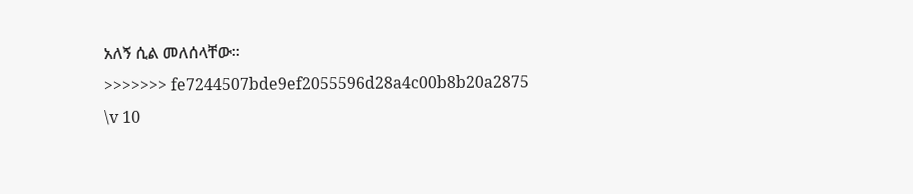አለኝ ሲል መለሰላቸው።
>>>>>>> fe7244507bde9ef2055596d28a4c00b8b20a2875
\v 10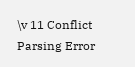\v 11 Conflict Parsing Error